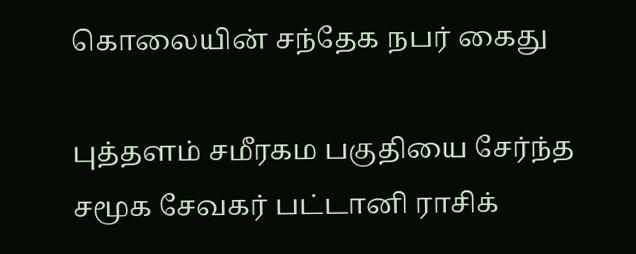கொலையின் சந்தேக நபர் கைது

புத்தளம் சமீரகம பகுதியை சேர்ந்த சமூக சேவகர் பட்டானி ராசிக்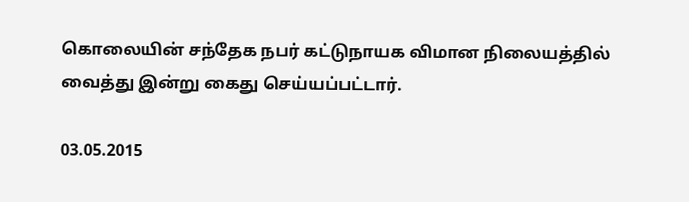கொலையின் சந்தேக நபர் கட்டுநாயக விமான நிலையத்தில் வைத்து இன்று கைது செய்யப்பட்டார்.

03.05.2015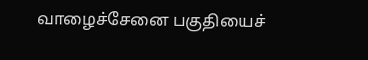வாழைச்சேனை பகுதியைச்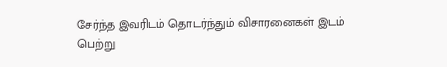சேர்ந்த இவரிடம் தொடர்ந்தும் விசாரனைகள் இடம் பெற்று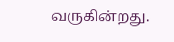வருகின்றது.